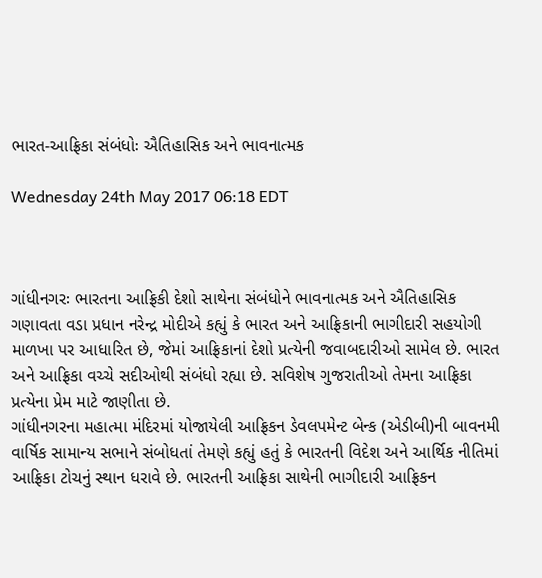ભારત-આફ્રિકા સંબંધોઃ ઐતિહાસિક અને ભાવનાત્મક

Wednesday 24th May 2017 06:18 EDT



ગાંધીનગરઃ ભારતના આફ્રિકી દેશો સાથેના સંબંધોને ભાવનાત્મક અને ઐતિહાસિક ગણાવતા વડા પ્રધાન નરેન્દ્ર મોદીએ કહ્યું કે ભારત અને આફ્રિકાની ભાગીદારી સહયોગી માળખા પર આધારિત છે, જેમાં આફ્રિકાનાં દેશો પ્રત્યેની જવાબદારીઓ સામેલ છે. ભારત અને આફ્રિકા વચ્ચે સદીઓથી સંબંધો રહ્યા છે. સવિશેષ ગુજરાતીઓ તેમના આફ્રિકા પ્રત્યેના પ્રેમ માટે જાણીતા છે.
ગાંધીનગરના મહાત્મા મંદિરમાં યોજાયેલી આફ્રિકન ડેવલપમેન્ટ બેન્ક (એડીબી)ની બાવનમી વાર્ષિક સામાન્ય સભાને સંબોધતાં તેમણે કહ્યું હતું કે ભારતની વિદેશ અને આર્થિક નીતિમાં આફ્રિકા ટોચનું સ્થાન ધરાવે છે. ભારતની આફ્રિકા સાથેની ભાગીદારી આફ્રિકન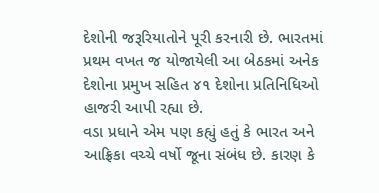દેશોની જરૂરિયાતોને પૂરી કરનારી છે. ભારતમાં પ્રથમ વખત જ યોજાયેલી આ બેઠકમાં અનેક દેશોના પ્રમુખ સહિત ૪૧ દેશોના પ્રતિનિધિઓ હાજરી આપી રહ્યા છે.
વડા પ્રધાને એમ પણ કહ્યું હતું કે ભારત અને આફ્રિકા વચ્ચે વર્ષો જૂના સંબંધ છે. કારણ કે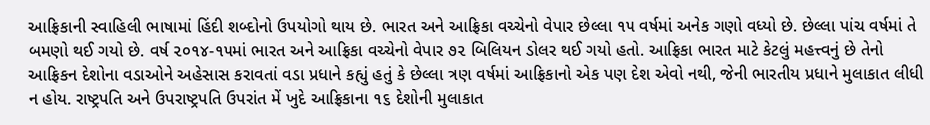આફ્રિકાની સ્વાહિલી ભાષામાં હિંદી શબ્દોનો ઉપયોગો થાય છે. ભારત અને આફ્રિકા વચ્ચેનો વેપાર છેલ્લા ૧૫ વર્ષમાં અનેક ગણો વધ્યો છે. છેલ્લા પાંચ વર્ષમાં તે બમણો થઈ ગયો છે. વર્ષ ૨૦૧૪-૧૫માં ભારત અને આફ્રિકા વચ્ચેનો વેપાર ૭૨ બિલિયન ડોલર થઈ ગયો હતો. આફ્રિકા ભારત માટે કેટલું મહત્ત્વનું છે તેનો આફ્રિકન દેશોના વડાઓને અહેસાસ કરાવતાં વડા પ્રધાને કહ્યું હતું કે છેલ્લા ત્રણ વર્ષમાં આફ્રિકાનો એક પણ દેશ એવો નથી, જેની ભારતીય પ્રધાને મુલાકાત લીધી ન હોય. રાષ્ટ્રપતિ અને ઉપરાષ્ટ્રપતિ ઉપરાંત મેં ખુદે આફ્રિકાના ૧૬ દેશોની મુલાકાત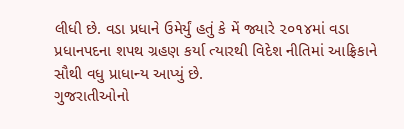લીધી છે. વડા પ્રધાને ઉમેર્યું હતું કે મેં જ્યારે ૨૦૧૪માં વડા પ્રધાનપદના શપથ ગ્રહણ કર્યા ત્યારથી વિદેશ નીતિમાં આફ્રિકાને સૌથી વધુ પ્રાધાન્ય આપ્યું છે.
ગુજરાતીઓનો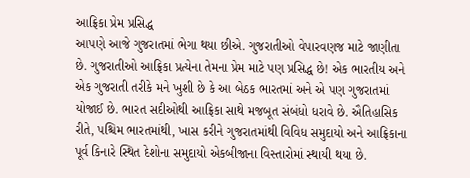આફ્રિકા પ્રેમ પ્રસિદ્ધ
આપણે આજે ગુજરાતમાં ભેગા થયા છીએ. ગુજરાતીઓ વેપારવણજ માટે જાણીતા છે. ગુજરાતીઓ આફ્રિકા પ્રત્યેના તેમના પ્રેમ માટે પણ પ્રસિદ્ધ છે! એક ભારતીય અને એક ગુજરાતી તરીકે મને ખુશી છે કે આ બેઠક ભારતમાં અને એ પણ ગુજરાતમાં યોજાઈ છે. ભારત સદીઓથી આફ્રિકા સાથે મજબૂત સંબંધો ધરાવે છે. ઐતિહાસિક રીતે, પશ્ચિમ ભારતમાંથી, ખાસ કરીને ગુજરાતમાંથી વિવિધ સમુદાયો અને આફ્રિકાના પૂર્વ કિનારે સ્થિત દેશોના સમુદાયો એકબીજાના વિસ્તારોમાં સ્થાયી થયા છે.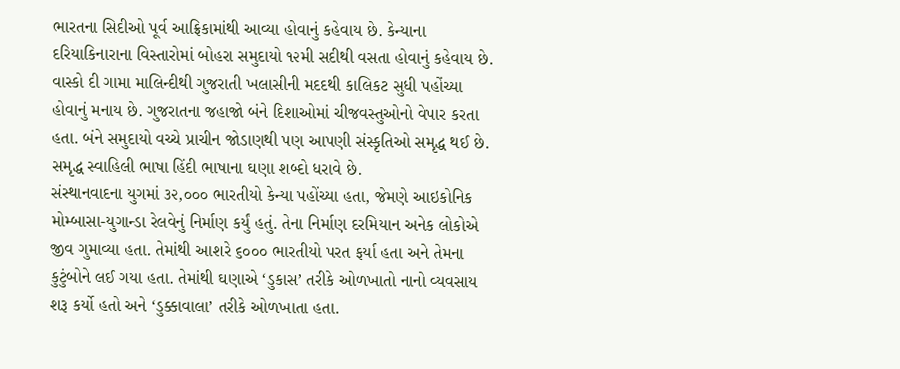ભારતના સિદીઓ પૂર્વ આફ્રિકામાંથી આવ્યા હોવાનું કહેવાય છે. કેન્યાના દરિયાકિનારાના વિસ્તારોમાં બોહરા સમુદાયો ૧૨મી સદીથી વસતા હોવાનું કહેવાય છે. વાસ્કો દી ગામા માલિન્દીથી ગુજરાતી ખલાસીની મદદથી કાલિકટ સુધી પહોંચ્યા હોવાનું મનાય છે. ગુજરાતના જહાજો બંને દિશાઓમાં ચીજવસ્તુઓનો વેપાર કરતા હતા. બંને સમુદાયો વચ્ચે પ્રાચીન જોડાણથી પણ આપણી સંસ્કૃતિઓ સમૃદ્ધ થઈ છે. સમૃદ્ધ સ્વાહિલી ભાષા હિંદી ભાષાના ઘણા શબ્દો ધરાવે છે.
સંસ્થાનવાદના યુગમાં ૩૨,૦૦૦ ભારતીયો કેન્યા પહોંચ્યા હતા, જેમણે આઇકોનિક મોમ્બાસા-યુગાન્ડા રેલવેનું નિર્માણ કર્યું હતું. તેના નિર્માણ દરમિયાન અનેક લોકોએ જીવ ગુમાવ્યા હતા. તેમાંથી આશરે ૬૦૦૦ ભારતીયો પરત ફર્યા હતા અને તેમના કુટુંબોને લઈ ગયા હતા. તેમાંથી ઘણાએ ‘ડુકાસ’ તરીકે ઓળખાતો નાનો વ્યવસાય શરૂ કર્યો હતો અને ‘ડુક્કાવાલા’ તરીકે ઓળખાતા હતા.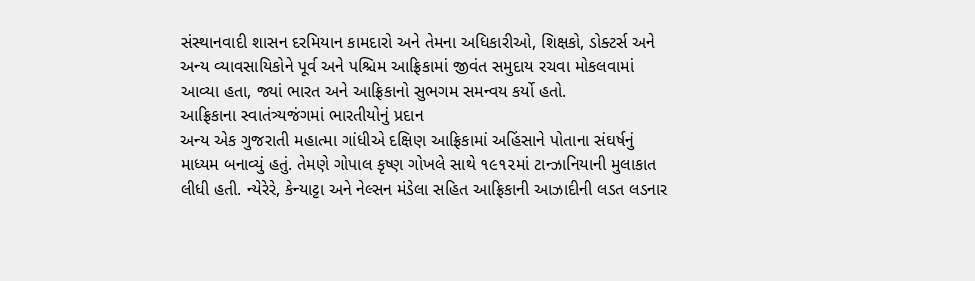સંસ્થાનવાદી શાસન દરમિયાન કામદારો અને તેમના અધિકારીઓ, શિક્ષકો, ડોક્ટર્સ અને અન્ય વ્યાવસાયિકોને પૂર્વ અને પશ્ચિમ આફ્રિકામાં જીવંત સમુદાય રચવા મોકલવામાં આવ્યા હતા, જ્યાં ભારત અને આફ્રિકાનો સુભગમ સમન્વય કર્યો હતો.
આફ્રિકાના સ્વાતંત્ર્યજંગમાં ભારતીયોનું પ્રદાન
અન્ય એક ગુજરાતી મહાત્મા ગાંધીએ દક્ષિણ આફ્રિકામાં અહિંસાને પોતાના સંઘર્ષનું માધ્યમ બનાવ્યું હતું. તેમણે ગોપાલ કૃષ્ણ ગોખલે સાથે ૧૯૧૨માં ટાન્ઝાનિયાની મુલાકાત લીધી હતી. ન્યેરેરે, કેન્યાટ્ટા અને નેલ્સન મંડેલા સહિત આફ્રિકાની આઝાદીની લડત લડનાર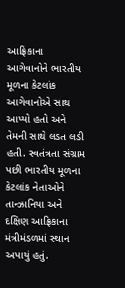આફ્રિકાના આગેવાનોને ભારતીય મૂળના કેટલાંક આગેવાનોએ સાથ આપ્યો હતો અને તેમની સાથે લડત લડી હતી. સ્વતંત્રતા સંગ્રામ પછી ભારતીય મૂળના કેટલાંક નેતાઓને તાન્ઝાનિયા અને દક્ષિણ આફ્રિકાના મંત્રીમંડળમાં સ્થાન અપાયું હતું.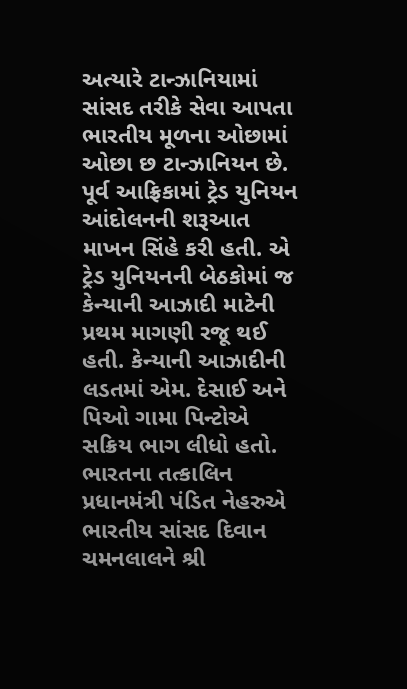અત્યારે ટાન્ઝાનિયામાં સાંસદ તરીકે સેવા આપતા ભારતીય મૂળના ઓછામાં ઓછા છ ટાન્ઝાનિયન છે.
પૂર્વ આફ્રિકામાં ટ્રેડ યુનિયન આંદોલનની શરૂઆત માખન સિંહે કરી હતી. એ ટ્રેડ યુનિયનની બેઠકોમાં જ કેન્યાની આઝાદી માટેની પ્રથમ માગણી રજૂ થઈ હતી. કેન્યાની આઝાદીની લડતમાં એમ. દેસાઈ અને પિઓ ગામા પિન્ટોએ સક્રિય ભાગ લીધો હતો. ભારતના તત્કાલિન પ્રધાનમંત્રી પંડિત નેહરુએ ભારતીય સાંસદ દિવાન ચમનલાલને શ્રી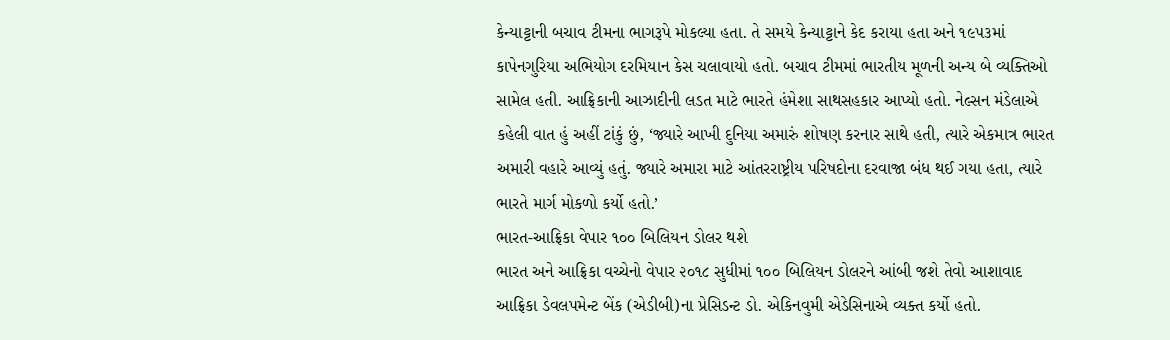કેન્યાટ્ટાની બચાવ ટીમના ભાગરૂપે મોકલ્યા હતા. તે સમયે કેન્યાટ્ટાને કેદ કરાયા હતા અને ૧૯૫૩માં કાપેનગુરિયા અભિયોગ દરમિયાન કેસ ચલાવાયો હતો. બચાવ ટીમમાં ભારતીય મૂળની અન્ય બે વ્યક્તિઓ સામેલ હતી. આફ્રિકાની આઝાદીની લડત માટે ભારતે હંમેશા સાથસહકાર આપ્યો હતો. નેલ્સન મંડેલાએ કહેલી વાત હું અહીં ટાંકું છું, ‘જ્યારે આખી દુનિયા અમારું શોષણ કરનાર સાથે હતી, ત્યારે એકમાત્ર ભારત અમારી વહારે આવ્યું હતું. જ્યારે અમારા માટે આંતરરાષ્ટ્રીય પરિષદોના દરવાજા બંધ થઈ ગયા હતા, ત્યારે ભારતે માર્ગ મોકળો કર્યો હતો.’
ભારત-આફ્રિકા વેપાર ૧૦૦ બિલિયન ડોલર થશે
ભારત અને આફ્રિકા વચ્ચેનો વેપાર ૨૦૧૮ સુધીમાં ૧૦૦ બિલિયન ડોલરને આંબી જશે તેવો આશાવાદ આફ્રિકા ડેવલપમેન્ટ બેંક (એડીબી)ના પ્રેસિડન્ટ ડો. એકિનવુમી એડેસિનાએ વ્યક્ત કર્યો હતો.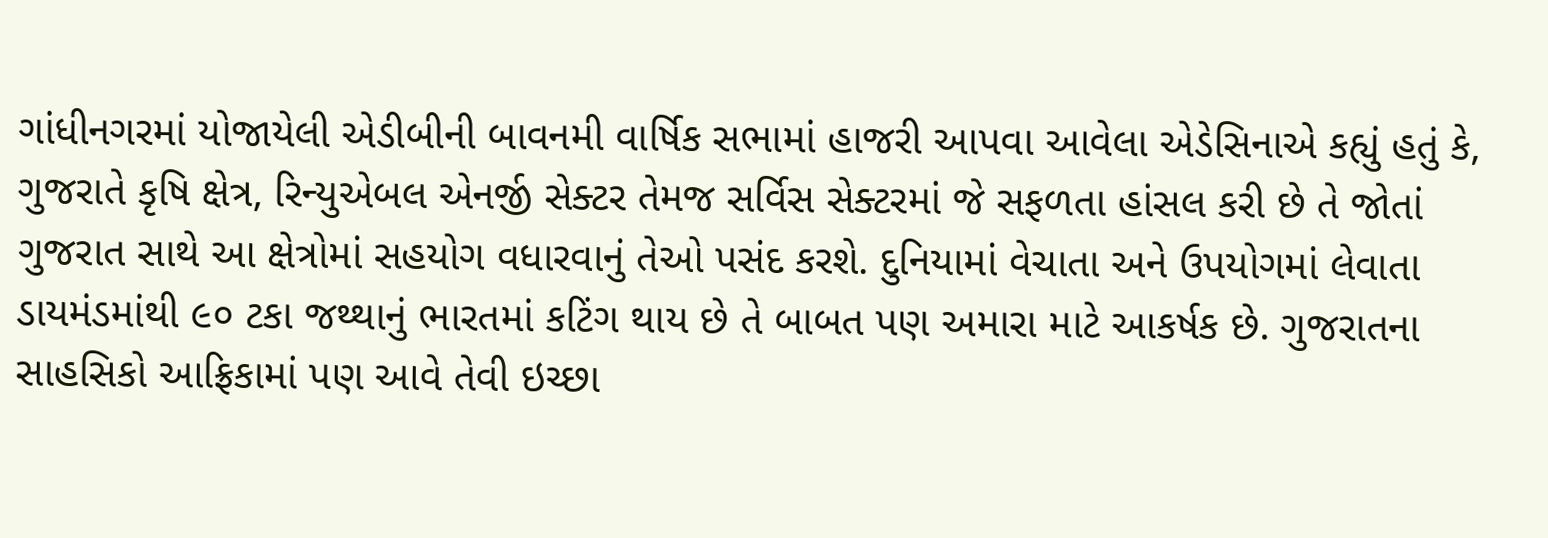ગાંધીનગરમાં યોજાયેલી એડીબીની બાવનમી વાર્ષિક સભામાં હાજરી આપવા આવેલા એડેસિનાએ કહ્યું હતું કે, ગુજરાતે કૃષિ ક્ષેત્ર, રિન્યુએબલ એનર્જી સેક્ટર તેમજ સર્વિસ સેક્ટરમાં જે સફળતા હાંસલ કરી છે તે જોતાં ગુજરાત સાથે આ ક્ષેત્રોમાં સહયોગ વધારવાનું તેઓ પસંદ કરશે. દુનિયામાં વેચાતા અને ઉપયોગમાં લેવાતા ડાયમંડમાંથી ૯૦ ટકા જથ્થાનું ભારતમાં કટિંગ થાય છે તે બાબત પણ અમારા માટે આકર્ષક છે. ગુજરાતના સાહસિકો આફ્રિકામાં પણ આવે તેવી ઇચ્છા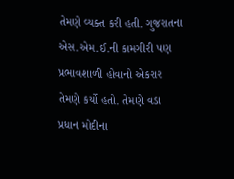તેમણે વ્યક્ત કરી હતી. ગુજરાતના એસ.એમ.ઈ.ની કામગીરી પણ પ્રભાવશાળી હોવાનો એકરાર તેમણે કર્યો હતો. તેમણે વડા પ્રધાન મોદીના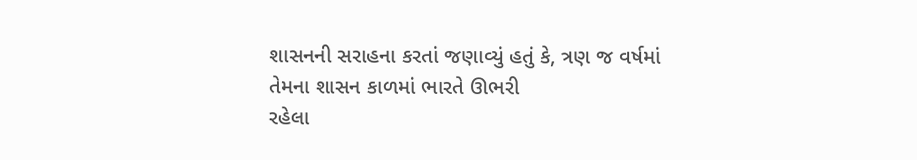શાસનની સરાહના કરતાં જણાવ્યું હતું કે, ત્રણ જ વર્ષમાં તેમના શાસન કાળમાં ભારતે ઊભરી
રહેલા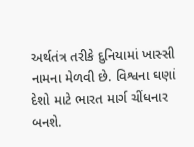અર્થતંત્ર તરીકે દુનિયામાં ખાસ્સી નામના મેળવી છે. વિશ્વના ઘણાં દેશો માટે ભારત માર્ગ ચીંધનાર બનશે.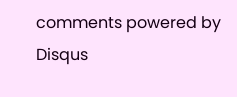comments powered by Disqus